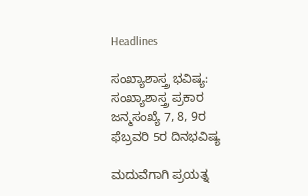Headlines

ಸಂಖ್ಯಾಶಾಸ್ತ್ರ ಭವಿಷ್ಯ: ಸಂಖ್ಯಾಶಾಸ್ತ್ರ ಪ್ರಕಾರ ಜನ್ಮಸಂಖ್ಯೆ 7, 8, 9ರ ಫೆಬ್ರವರಿ 5ರ ದಿನಭವಿಷ್ಯ

ಮದುವೆಗಾಗಿ ಪ್ರಯತ್ನ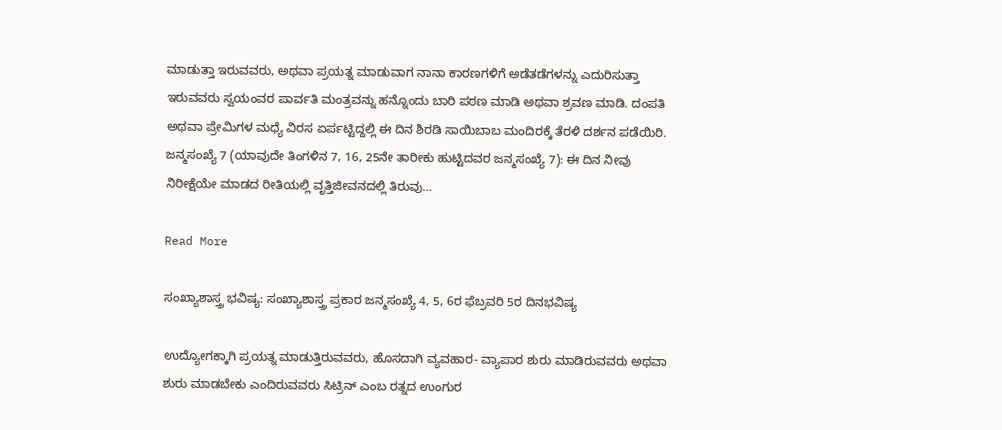ಮಾಡುತ್ತಾ ಇರುವವರು, ಅಥವಾ ಪ್ರಯತ್ನ ಮಾಡುವಾಗ ನಾನಾ ಕಾರಣಗಳಿಗೆ ಅಡೆತಡೆಗಳನ್ನು ಎದುರಿಸುತ್ತಾ ಇರುವವರು ಸ್ವಯಂವರ ಪಾರ್ವತಿ ಮಂತ್ರವನ್ನು ಹನ್ನೊಂದು ಬಾರಿ ಪಠಣ ಮಾಡಿ ಅಥವಾ ಶ್ರವಣ ಮಾಡಿ. ದಂಪತಿ ಅಥವಾ ಪ್ರೇಮಿಗಳ ಮಧ್ಯೆ ವಿರಸ ಏರ್ಪಟ್ಟಿದ್ದಲ್ಲಿ ಈ ದಿನ ಶಿರಡಿ ಸಾಯಿಬಾಬ ಮಂದಿರಕ್ಕೆ ತೆರಳಿ ದರ್ಶನ ಪಡೆಯಿರಿ. ಜನ್ಮಸಂಖ್ಯೆ 7 (ಯಾವುದೇ ತಿಂಗಳಿನ 7, 16, 25ನೇ ತಾರೀಕು ಹುಟ್ಟಿದವರ ಜನ್ಮಸಂಖ್ಯೆ 7): ಈ ದಿನ ನೀವು ನಿರೀಕ್ಷೆಯೇ ಮಾಡದ ರೀತಿಯಲ್ಲಿ ವೃತ್ತಿಜೀವನದಲ್ಲಿ ತಿರುವು…

Read More

ಸಂಖ್ಯಾಶಾಸ್ತ್ರ ಭವಿಷ್ಯ: ಸಂಖ್ಯಾಶಾಸ್ತ್ರ ಪ್ರಕಾರ ಜನ್ಮಸಂಖ್ಯೆ 4, 5, 6ರ ಫೆಬ್ರವರಿ 5ರ ದಿನಭವಿಷ್ಯ

ಉದ್ಯೋಗಕ್ಕಾಗಿ ಪ್ರಯತ್ನ ಮಾಡುತ್ತಿರುವವರು, ಹೊಸದಾಗಿ ವ್ಯವಹಾರ- ವ್ಯಾಪಾರ ಶುರು ಮಾಡಿರುವವರು ಅಥವಾ ಶುರು ಮಾಡಬೇಕು ಎಂದಿರುವವರು ಸಿಟ್ರಿನ್ ಎಂಬ ರತ್ನದ ಉಂಗುರ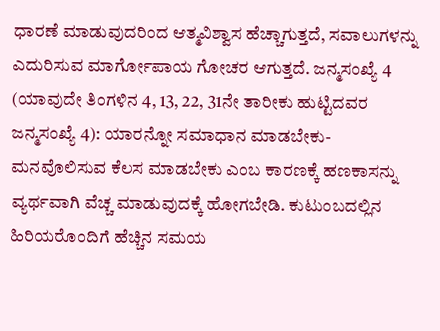ಧಾರಣೆ ಮಾಡುವುದರಿಂದ ಆತ್ಮವಿಶ್ವಾಸ ಹೆಚ್ಚಾಗುತ್ತದೆ, ಸವಾಲುಗಳನ್ನು ಎದುರಿಸುವ ಮಾರ್ಗೋಪಾಯ ಗೋಚರ ಆಗುತ್ತದೆ. ಜನ್ಮಸಂಖ್ಯೆ 4 (ಯಾವುದೇ ತಿಂಗಳಿನ 4, 13, 22, 31ನೇ ತಾರೀಕು ಹುಟ್ಟಿದವರ ಜನ್ಮಸಂಖ್ಯೆ 4): ಯಾರನ್ನೋ ಸಮಾಧಾನ ಮಾಡಬೇಕು- ಮನವೊಲಿಸುವ ಕೆಲಸ ಮಾಡಬೇಕು ಎಂಬ ಕಾರಣಕ್ಕೆ ಹಣಕಾಸನ್ನು ವ್ಯರ್ಥವಾಗಿ ವೆಚ್ಚ ಮಾಡುವುದಕ್ಕೆ ಹೋಗಬೇಡಿ. ಕುಟುಂಬದಲ್ಲಿನ ಹಿರಿಯರೊಂದಿಗೆ ಹೆಚ್ಚಿನ ಸಮಯ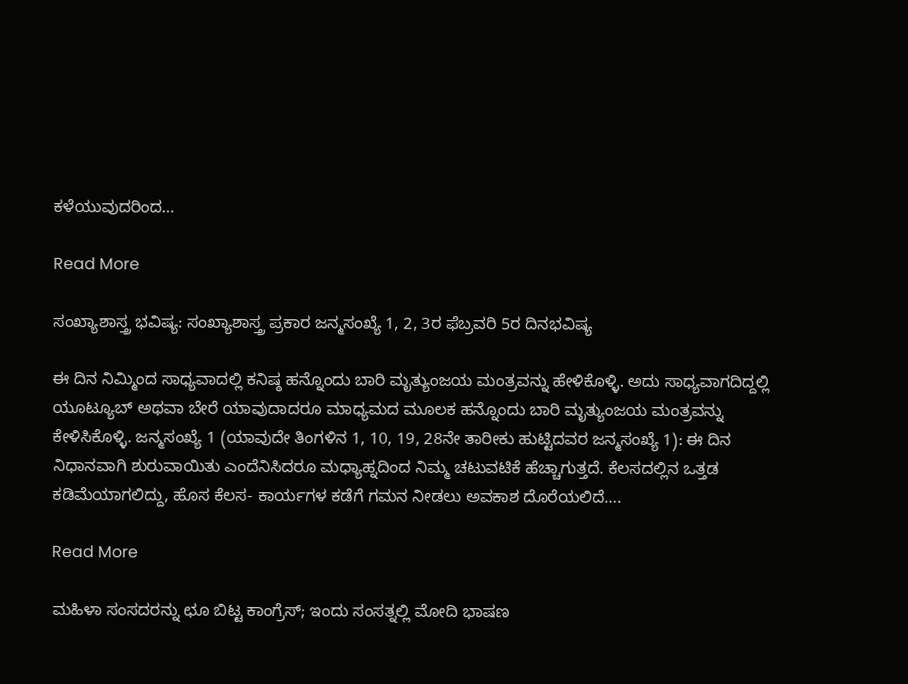ಕಳೆಯುವುದರಿಂದ…

Read More

ಸಂಖ್ಯಾಶಾಸ್ತ್ರ ಭವಿಷ್ಯ: ಸಂಖ್ಯಾಶಾಸ್ತ್ರ ಪ್ರಕಾರ ಜನ್ಮಸಂಖ್ಯೆ 1, 2, 3ರ ಫೆಬ್ರವರಿ 5ರ ದಿನಭವಿಷ್ಯ

ಈ ದಿನ ನಿಮ್ಮಿಂದ ಸಾಧ್ಯವಾದಲ್ಲಿ ಕನಿಷ್ಠ ಹನ್ನೊಂದು ಬಾರಿ ಮೃತ್ಯುಂಜಯ ಮಂತ್ರವನ್ನು ಹೇಳಿಕೊಳ್ಳಿ. ಅದು ಸಾಧ್ಯವಾಗದಿದ್ದಲ್ಲಿ ಯೂಟ್ಯೂಬ್ ಅಥವಾ ಬೇರೆ ಯಾವುದಾದರೂ ಮಾಧ್ಯಮದ ಮೂಲಕ ಹನ್ನೊಂದು ಬಾರಿ ಮೃತ್ಯುಂಜಯ ಮಂತ್ರವನ್ನು ಕೇಳಿಸಿಕೊಳ್ಳಿ. ಜನ್ಮಸಂಖ್ಯೆ 1 (ಯಾವುದೇ ತಿಂಗಳಿನ 1, 10, 19, 28ನೇ ತಾರೀಕು ಹುಟ್ಟಿದವರ ಜನ್ಮಸಂಖ್ಯೆ 1): ಈ ದಿನ ನಿಧಾನವಾಗಿ ಶುರುವಾಯಿತು ಎಂದೆನಿಸಿದರೂ ಮಧ್ಯಾಹ್ನದಿಂದ ನಿಮ್ಮ ಚಟುವಟಿಕೆ ಹೆಚ್ಚಾಗುತ್ತದೆ. ಕೆಲಸದಲ್ಲಿನ ಒತ್ತಡ ಕಡಿಮೆಯಾಗಲಿದ್ದು, ಹೊಸ ಕೆಲಸ- ಕಾರ್ಯಗಳ ಕಡೆಗೆ ಗಮನ ನೀಡಲು ಅವಕಾಶ ದೊರೆಯಲಿದೆ….

Read More

ಮಹಿಳಾ ಸಂಸದರನ್ನು ಛೂ ಬಿಟ್ಟ ಕಾಂಗ್ರೆಸ್; ಇಂದು ಸಂಸತ್ನಲ್ಲಿ ಮೋದಿ ಭಾಷಣ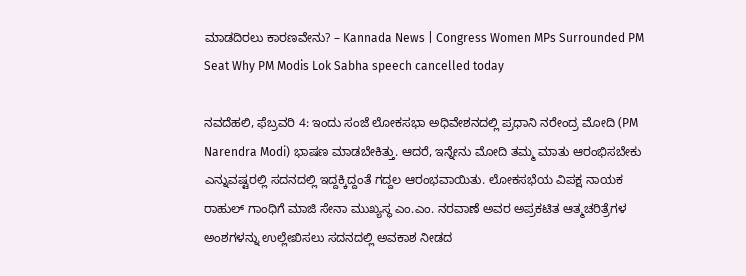ಮಾಡದಿರಲು ಕಾರಣವೇನು? – Kannada News | Congress Women MPs Surrounded PM Seat Why PM Modis Lok Sabha speech cancelled today

ನವದೆಹಲಿ, ಫೆಬ್ರವರಿ 4: ಇಂದು ಸಂಜೆ ಲೋಕಸಭಾ ಅಧಿವೇಶನದಲ್ಲಿ ಪ್ರಧಾನಿ ನರೇಂದ್ರ ಮೋದಿ (PM Narendra Modi) ಭಾಷಣ ಮಾಡಬೇಕಿತ್ತು. ಆದರೆ, ಇನ್ನೇನು ಮೋದಿ ತಮ್ಮ ಮಾತು ಆರಂಭಿಸಬೇಕು ಎನ್ನುವಷ್ಟರಲ್ಲಿ ಸದನದಲ್ಲಿ ಇದ್ದಕ್ಕಿದ್ದಂತೆ ಗದ್ದಲ ಆರಂಭವಾಯಿತು. ಲೋಕಸಭೆಯ ವಿಪಕ್ಷ ನಾಯಕ ರಾಹುಲ್ ಗಾಂಧಿಗೆ ಮಾಜಿ ಸೇನಾ ಮುಖ್ಯಸ್ಥ ಎಂ.ಎಂ. ನರವಾಣೆ ಅವರ ಅಪ್ರಕಟಿತ ಆತ್ಮಚರಿತ್ರೆಗಳ ಅಂಶಗಳನ್ನು ಉಲ್ಲೇಖಿಸಲು ಸದನದಲ್ಲಿ ಅವಕಾಶ ನೀಡದ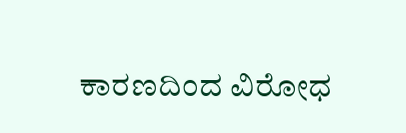ಕಾರಣದಿಂದ ವಿರೋಧ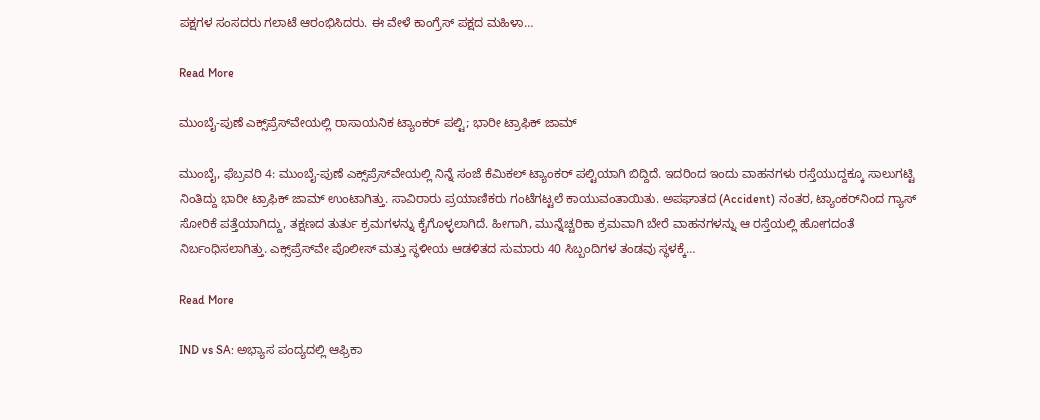ಪಕ್ಷಗಳ ಸಂಸದರು ಗಲಾಟೆ ಆರಂಭಿಸಿದರು. ಈ ವೇಳೆ ಕಾಂಗ್ರೆಸ್ ಪಕ್ಷದ ಮಹಿಳಾ…

Read More

ಮುಂಬೈ-ಪುಣೆ ಎಕ್ಸ್‌ಪ್ರೆಸ್‌ವೇಯಲ್ಲಿ ರಾಸಾಯನಿಕ ಟ್ಯಾಂಕರ್ ಪಲ್ಟಿ; ಭಾರೀ ಟ್ರಾಫಿಕ್ ಜಾಮ್

ಮುಂಬೈ, ಫೆಬ್ರವರಿ 4: ಮುಂಬೈ-ಪುಣೆ ಎಕ್ಸ್‌ಪ್ರೆಸ್‌ವೇಯಲ್ಲಿ ನಿನ್ನೆ ಸಂಜೆ ಕೆಮಿಕಲ್ ಟ್ಯಾಂಕರ್ ಪಲ್ಟಿಯಾಗಿ ಬಿದ್ದಿದೆ. ಇದರಿಂದ ಇಂದು ವಾಹನಗಳು ರಸ್ತೆಯುದ್ದಕ್ಕೂ ಸಾಲುಗಟ್ಟಿ ನಿಂತಿದ್ದು ಭಾರೀ ಟ್ರಾಫಿಕ್ ಜಾಮ್ ಉಂಟಾಗಿತ್ತು. ಸಾವಿರಾರು ಪ್ರಯಾಣಿಕರು ಗಂಟೆಗಟ್ಟಲೆ ಕಾಯುವಂತಾಯಿತು. ಅಪಘಾತದ (Accident) ನಂತರ, ಟ್ಯಾಂಕರ್‌ನಿಂದ ಗ್ಯಾಸ್ ಸೋರಿಕೆ ಪತ್ತೆಯಾಗಿದ್ದು, ತಕ್ಷಣದ ತುರ್ತು ಕ್ರಮಗಳನ್ನು ಕೈಗೊಳ್ಳಲಾಗಿದೆ. ಹೀಗಾಗಿ, ಮುನ್ನೆಚ್ಚರಿಕಾ ಕ್ರಮವಾಗಿ ಬೇರೆ ವಾಹನಗಳನ್ನು ಆ ರಸ್ತೆಯಲ್ಲಿ ಹೋಗದಂತೆ ನಿರ್ಬಂಧಿಸಲಾಗಿತ್ತು. ಎಕ್ಸ್‌ಪ್ರೆಸ್‌ವೇ ಪೊಲೀಸ್ ಮತ್ತು ಸ್ಥಳೀಯ ಆಡಳಿತದ ಸುಮಾರು 40 ಸಿಬ್ಬಂದಿಗಳ ತಂಡವು ಸ್ಥಳಕ್ಕೆ…

Read More

IND vs SA: ಅಭ್ಯಾಸ ಪಂದ್ಯದಲ್ಲಿ ಆಫ್ರಿಕಾ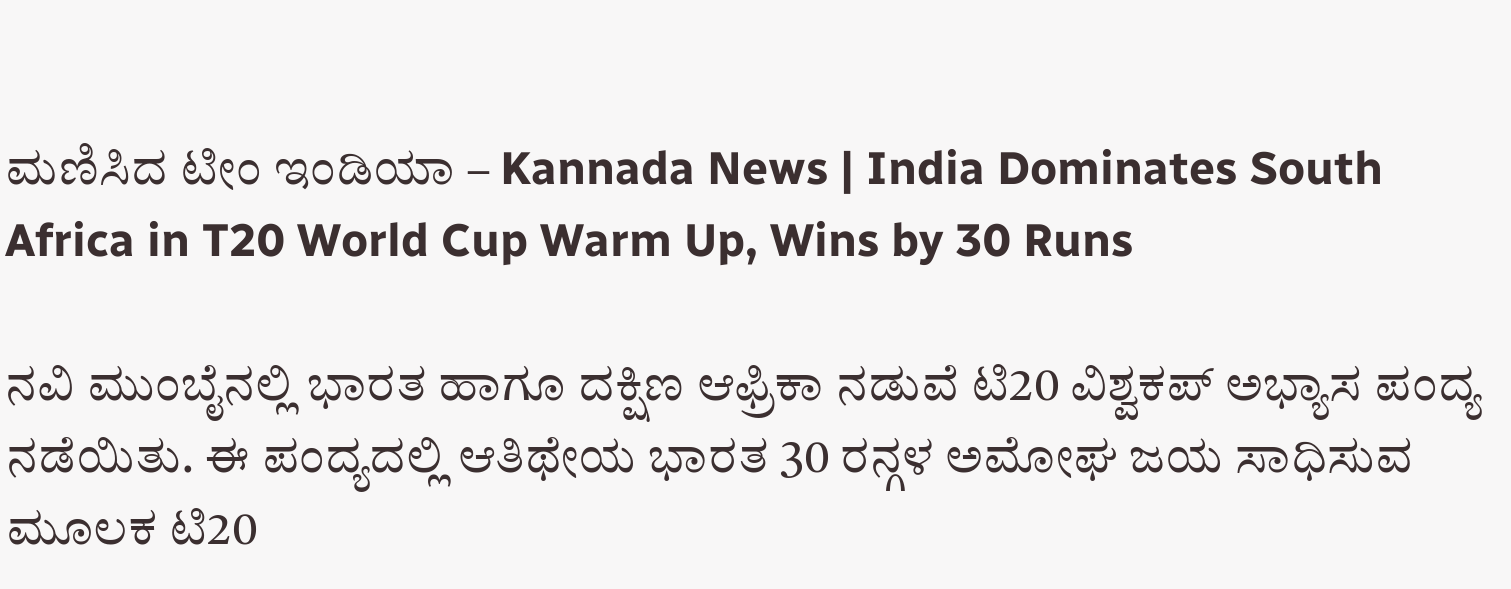ಮಣಿಸಿದ ಟೀಂ ಇಂಡಿಯಾ – Kannada News | India Dominates South Africa in T20 World Cup Warm Up, Wins by 30 Runs

ನವಿ ಮುಂಬೈನಲ್ಲಿ ಭಾರತ ಹಾಗೂ ದಕ್ಷಿಣ ಆಫ್ರಿಕಾ ನಡುವೆ ಟಿ20 ವಿಶ್ವಕಪ್ ಅಭ್ಯಾಸ ಪಂದ್ಯ ನಡೆಯಿತು. ಈ ಪಂದ್ಯದಲ್ಲಿ ಆತಿಥೇಯ ಭಾರತ 30 ರನ್ಗಳ ಅಮೋಘ ಜಯ ಸಾಧಿಸುವ ಮೂಲಕ ಟಿ20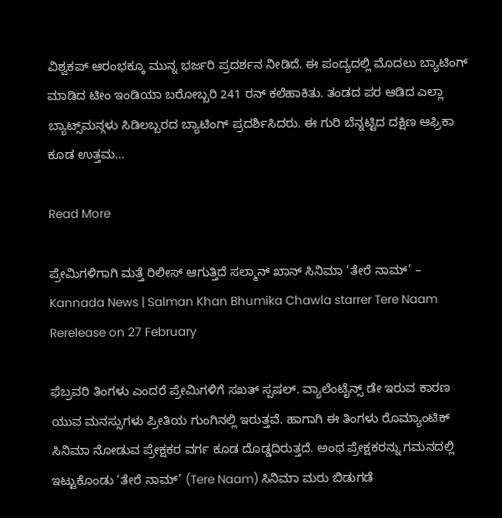ವಿಶ್ವಕಪ್ ಆರಂಭಕ್ಕೂ ಮುನ್ನ ಭರ್ಜರಿ ಪ್ರದರ್ಶನ ನೀಡಿದೆ. ಈ ಪಂದ್ಯದಲ್ಲಿ ಮೊದಲು ಬ್ಯಾಟಿಂಗ್‌ ಮಾಡಿದ ಟೀಂ ಇಂಡಿಯಾ ಬರೋಬ್ಬರಿ 241 ರನ್ ಕಲೆಹಾಕಿತು. ತಂಡದ ಪರ ಆಡಿದ ಎಲ್ಲಾ ಬ್ಯಾಟ್ಸ್‌ಮನ್ಗಳು ಸಿಡಿಲಬ್ಬರದ ಬ್ಯಾಟಿಂಗ್ ಪ್ರದರ್ಶಿಸಿದರು. ಈ ಗುರಿ ಬೆನ್ನಟ್ಟಿದ ದಕ್ಷಿಣ ಆಫ್ರಿಕಾ ಕೂಡ ಉತ್ತಮ…

Read More

ಪ್ರೇಮಿಗಳಿಗಾಗಿ ಮತ್ತೆ ರಿಲೀಸ್ ಆಗುತ್ತಿದೆ ಸಲ್ಮಾನ್ ಖಾನ್ ಸಿನಿಮಾ ‘ತೇರೆ ನಾಮ್’ – Kannada News | Salman Khan Bhumika Chawla starrer Tere Naam Rerelease on 27 February

ಫೆಬ್ರವರಿ ತಿಂಗಳು ಎಂದರೆ ಪ್ರೇಮಿಗಳಿಗೆ ಸಖತ್ ಸ್ಪಷಲ್. ವ್ಯಾಲೆಂಟೈನ್ಸ್ ಡೇ ಇರುವ ಕಾರಣ ಯುವ ಮನಸ್ಸುಗಳು ಪ್ರೀತಿಯ ಗುಂಗಿನಲ್ಲಿ ಇರುತ್ತವೆ. ಹಾಗಾಗಿ ಈ ತಿಂಗಳು ರೊಮ್ಯಾಂಟಿಕ್ ಸಿನಿಮಾ ನೋಡುವ ಪ್ರೇಕ್ಷಕರ ವರ್ಗ ಕೂಡ ದೊಡ್ಡದಿರುತ್ತದೆ. ಅಂಥ ಪ್ರೇಕ್ಷಕರನ್ನು ಗಮನದಲ್ಲಿ ಇಟ್ಟುಕೊಂಡು ‘ತೇರೆ ನಾಮ್’ (Tere Naam) ಸಿನಿಮಾ ಮರು ಬಿಡುಗಡೆ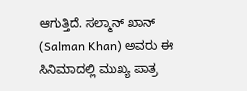ಆಗುತ್ತಿದೆ. ಸಲ್ಮಾನ್ ಖಾನ್ (Salman Khan) ಅವರು ಈ ಸಿನಿಮಾದಲ್ಲಿ ಮುಖ್ಯ ಪಾತ್ರ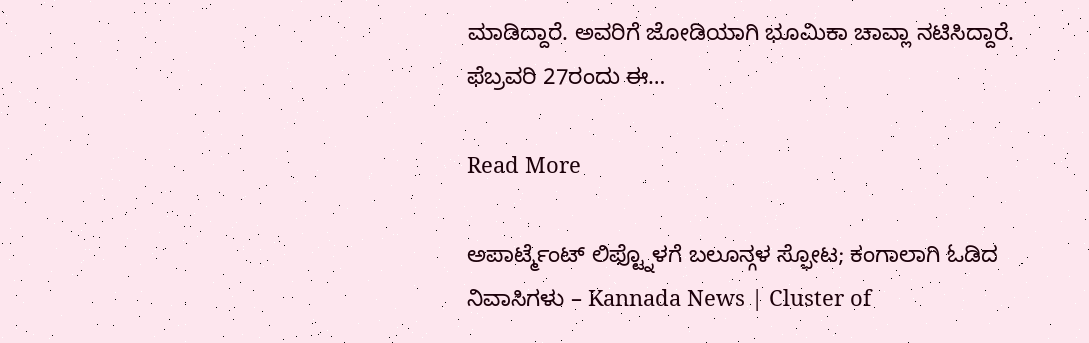ಮಾಡಿದ್ದಾರೆ. ಅವರಿಗೆ ಜೋಡಿಯಾಗಿ ಭೂಮಿಕಾ ಚಾವ್ಲಾ ನಟಿಸಿದ್ದಾರೆ. ಫೆಬ್ರವರಿ 27ರಂದು ಈ…

Read More

ಅಪಾರ್ಟ್ಮೆಂಟ್ ಲಿಫ್ಟ್ನೊಳಗೆ ಬಲೂನ್ಗಳ ಸ್ಫೋಟ; ಕಂಗಾಲಾಗಿ ಓಡಿದ ನಿವಾಸಿಗಳು – Kannada News | Cluster of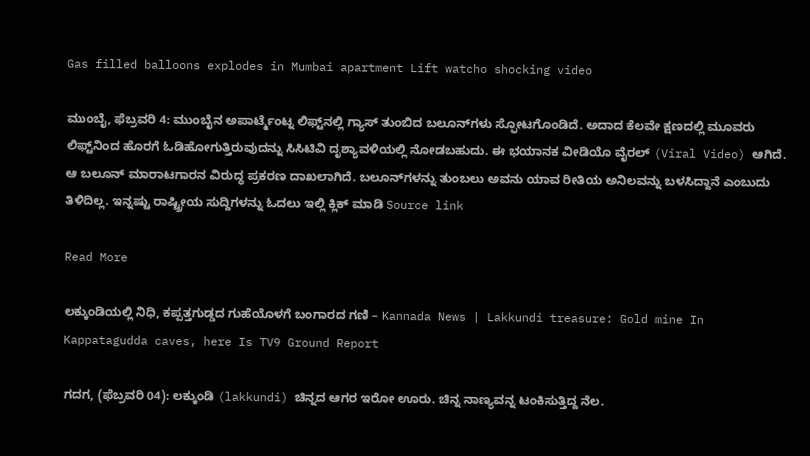Gas filled balloons explodes in Mumbai apartment Lift watcho shocking video

ಮುಂಬೈ, ಫೆಬ್ರವರಿ 4: ಮುಂಬೈನ ಅಪಾರ್ಟ್ಮೆಂಟ್ನ ಲಿಫ್ಟ್‌ನಲ್ಲಿ ಗ್ಯಾಸ್ ತುಂಬಿದ ಬಲೂನ್‌ಗಳು ಸ್ಫೋಟಗೊಂಡಿದೆ. ಅದಾದ ಕೆಲವೇ ಕ್ಷಣದಲ್ಲಿ ಮೂವರು ಲಿಫ್ಟ್‌ನಿಂದ ಹೊರಗೆ ಓಡಿಹೋಗುತ್ತಿರುವುದನ್ನು ಸಿಸಿಟಿವಿ ದೃಶ್ಯಾವಳಿಯಲ್ಲಿ ನೋಡಬಹುದು. ಈ ಭಯಾನಕ ವೀಡಿಯೊ ವೈರಲ್ (Viral Video) ಆಗಿದೆ. ಆ ಬಲೂನ್ ಮಾರಾಟಗಾರನ ವಿರುದ್ಧ ಪ್ರಕರಣ ದಾಖಲಾಗಿದೆ. ಬಲೂನ್‌ಗಳನ್ನು ತುಂಬಲು ಅವನು ಯಾವ ರೀತಿಯ ಅನಿಲವನ್ನು ಬಳಸಿದ್ದಾನೆ ಎಂಬುದು ತಿಳಿದಿಲ್ಲ. ಇನ್ನಷ್ಟು ರಾಷ್ಟ್ರೀಯ ಸುದ್ದಿಗಳನ್ನು ಓದಲು ಇಲ್ಲಿ ಕ್ಲಿಕ್ ಮಾಡಿ Source link

Read More

ಲಕ್ಕುಂಡಿಯಲ್ಲಿ ನಿಧಿ, ಕಪ್ಪತ್ತಗುಡ್ಡದ ಗುಹೆಯೊಳಗೆ ಬಂಗಾರದ ಗಣಿ – Kannada News | Lakkundi treasure: Gold mine In Kappatagudda caves, here Is TV9 Ground Report

ಗದಗ, (ಫೆಬ್ರವರಿ 04): ಲಕ್ಕುಂಡಿ (lakkundi) ಚಿನ್ನದ ಆಗರ ಇರೋ ಊರು. ಚಿನ್ನ ನಾಣ್ಯವನ್ನ ಟಂಕಿಸುತ್ತಿದ್ದ ನೆಲ.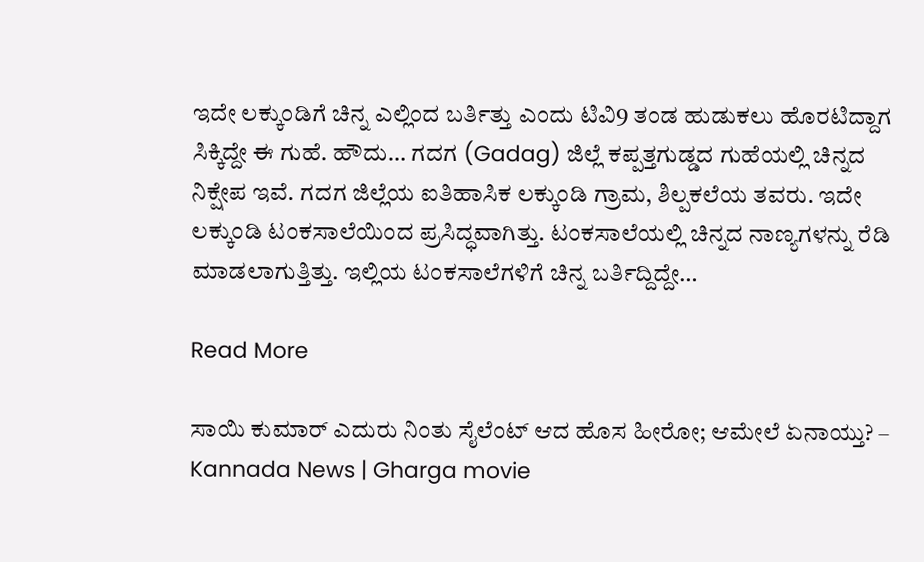ಇದೇ ಲಕ್ಕುಂಡಿಗೆ ಚಿನ್ನ ಎಲ್ಲಿಂದ ಬರ್ತಿತ್ತು ಎಂದು ಟಿವಿ9 ತಂಡ ಹುಡುಕಲು ಹೊರಟಿದ್ದಾಗ ಸಿಕ್ಕಿದ್ದೇ ಈ ಗುಹೆ. ಹೌದು… ಗದಗ (Gadag) ಜಿಲ್ಲೆ ಕಪ್ಪತ್ತಗುಡ್ಡದ ಗುಹೆಯಲ್ಲಿ ಚಿನ್ನದ ನಿಕ್ಷೇಪ ಇವೆ. ಗದಗ ಜಿಲ್ಲೆಯ ಐತಿಹಾಸಿಕ ಲಕ್ಕುಂಡಿ ಗ್ರಾಮ, ಶಿಲ್ಪಕಲೆಯ ತವರು. ಇದೇ ಲಕ್ಕುಂಡಿ ಟಂಕಸಾಲೆಯಿಂದ ಪ್ರಸಿದ್ಧವಾಗಿತ್ತು. ಟಂಕಸಾಲೆಯಲ್ಲಿ ಚಿನ್ನದ ನಾಣ್ಯಗಳನ್ನು ರೆಡಿ ಮಾಡಲಾಗುತ್ತಿತ್ತು. ಇಲ್ಲಿಯ ಟಂಕಸಾಲೆಗಳಿಗೆ ಚಿನ್ನ ಬರ್ತಿದ್ದಿದ್ದೇ…

Read More

ಸಾಯಿ ಕುಮಾರ್ ಎದುರು ನಿಂತು ಸೈಲೆಂಟ್ ಆದ ಹೊಸ ಹೀರೋ; ಆಮೇಲೆ ಏನಾಯ್ತು? – Kannada News | Gharga movie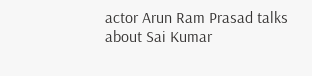actor Arun Ram Prasad talks about Sai Kumar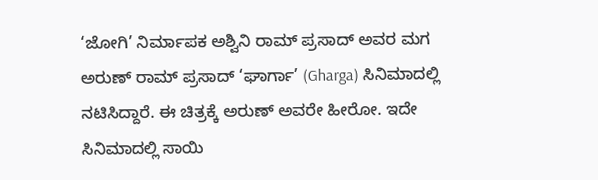‘ಜೋಗಿ’ ನಿರ್ಮಾಪಕ ಅಶ್ವಿನಿ ರಾಮ್ ಪ್ರಸಾದ್ ಅವರ ಮಗ ಅರುಣ್ ರಾಮ್ ಪ್ರಸಾದ್ ‘ಘಾರ್ಗಾ’ (Gharga) ಸಿನಿಮಾದಲ್ಲಿ ನಟಿಸಿದ್ದಾರೆ. ಈ ಚಿತ್ರಕ್ಕೆ ಅರುಣ್ ಅವರೇ ಹೀರೋ. ಇದೇ ಸಿನಿಮಾದಲ್ಲಿ ಸಾಯಿ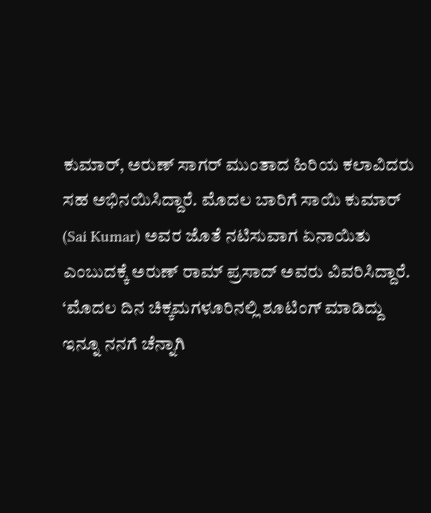ಕುಮಾರ್, ಅರುಣ್ ಸಾಗರ್ ಮುಂತಾದ ಹಿರಿಯ ಕಲಾವಿದರು ಸಹ ಅಭಿನಯಿಸಿದ್ದಾರೆ. ಮೊದಲ ಬಾರಿಗೆ ಸಾಯಿ ಕುಮಾರ್ (Sai Kumar) ಅವರ ಜೊತೆ ನಟಿಸುವಾಗ ಏನಾಯಿತು ಎಂಬುದಕ್ಕೆ ಅರುಣ್ ರಾಮ್ ಪ್ರಸಾದ್ ಅವರು ವಿವರಿಸಿದ್ದಾರೆ. ‘ಮೊದಲ ದಿನ ಚಿಕ್ಕಮಗಳೂರಿನಲ್ಲಿ ಶೂಟಿಂಗ್ ಮಾಡಿದ್ದು ಇನ್ನೂ ನನಗೆ ಚೆನ್ನಾಗಿ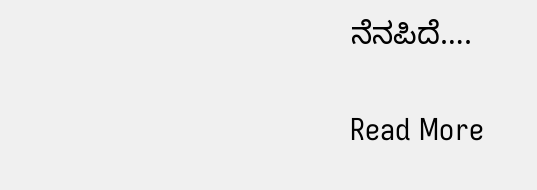ನೆನಪಿದೆ….

Read More